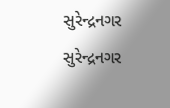સુરેન્દ્રનગર
સુરેન્દ્રનગર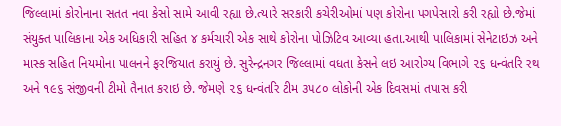જિલ્લામાં કોરોનાના સતત નવા કેસો સામે આવી રહ્યા છે.ત્યારે સરકારી કચેરીઓમાં પણ કોરોના પગપેસારો કરી રહ્યો છે.જેમાં સંયુક્ત પાલિકાના એક અધિકારી સહિત ૪ કર્મચારી એક સાથે કોરોના પોઝિટિવ આવ્યા હતા.આથી પાલિકામાં સેનેટાઇઝ અને માસ્ક સહિત નિયમોના પાલનને ફરજિયાત કરાયું છે. સુરેન્દ્રનગર જિલ્લામાં વધતા કેસને લઇ આરોગ્ય વિભાગે ૨૬ ધન્વંતરિ રથ અને ૧૯૬ સંજીવની ટીમો તૈનાત કરાઇ છે. જેમણે ૨૬ ધન્વંતરિ ટીમ ૩૫૮૦ લોકોની એક દિવસમાં તપાસ કરી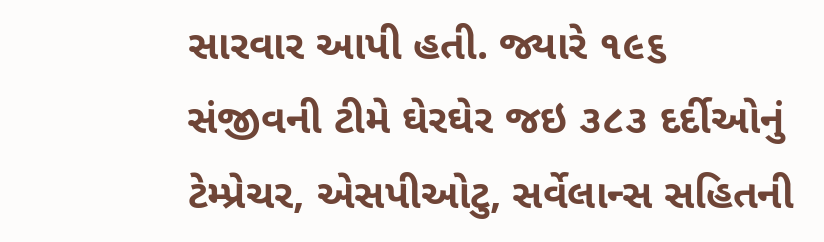સારવાર આપી હતી. જ્યારે ૧૯૬ સંજીવની ટીમે ઘેરઘેર જઇ ૩૮૩ દર્દીઓનું ટેમ્પ્રેચર, એસપીઓટુ, સર્વેલાન્સ સહિતની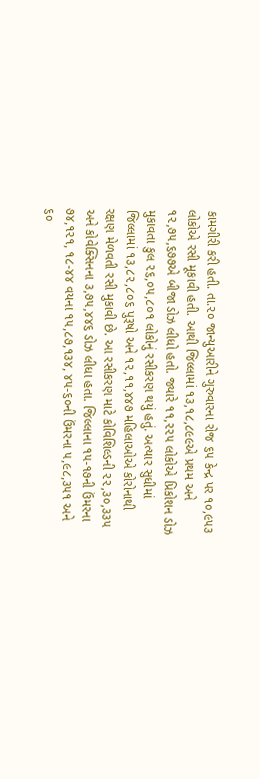કામગીરી કરી હતી. તા.૨૦ જાન્યુઆરીને ગુરુવારના રોજ ૬૫ કેન્દ્ર પર ૧૦,૯૫૩ લોકોએ રસી મૂકાવી હતી. આથી જિલ્લામાં ૧૩,૧૮,૮૯૯એ પ્રથમ અને ૧૨,૭૫,૬૭૭એ બીજા ડોઝ લીધો હતો. જ્યારે ૧૧,૨૨૫ લોકોએ પ્રિકોશન ડોઝ મુકાવતા કુલ ૨૬,૦૫,૮૦૧ લોકોનું રસીકરણ થયું હતું. અત્યાર સુધીમાં જિલ્લામાં ૧૩,૮૨,૮૦૬ પુરૂષો અને ૧૨,૧૧,૪૪૭ મહિલાઓએ કોરોનાથી રક્ષણ મેળવતી રસી મુકાવી છે. આ રસીકરણ માટે કોવિશિલ્ડની ૨૨,૩૦,૩૩૫ અને કોવેક્સિનના ૩,૭૫,૪૪૬ ડોઝ લીધા હતા. જિલ્લાના ૧૫-૧૭ની ઉંમરના ૭૪,૧૨૧, ૧૮-૪૪ વયના ૧૫,૮૭,૧૩૪, ૪૫-૬૦ની ઉંમરના ૫,૯૮,૩૫૧ અને ૬૦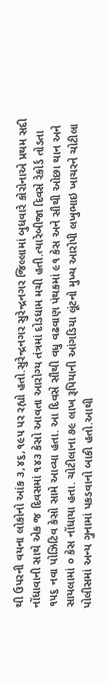થી ઉપરની વયના લોકોનો આંક ૩,૪૬,૧૯૫ પર રહ્યો હતો.સુરેન્દ્રનગર સુરેન્દ્રનગર જિલ્લામાં બુધવારે કોરોનાએ પ્રથમ સદી નોંધાવાની સાથે એક જ દિવસમાં ૧૪૩ કેસો આવતા આરોગ્ય તંત્રમાં દોડધામ મચી હતી.ત્યારેબીજા દિવસે રેકોર્ડ તોડતા ૧૫૬ નવા પોઝિટિવ કેસો સામે આવ્યા હતા. આ દિવસે સૌથી વધુ વઢવાણ પંથકમાં ૯૧ કેસ અને સૌથી ઓછા થાન અને સાયલામાં ૦ કેસ નોંધાયા હતા. ચોટીલાના ૭૯ લાખ રૂપિયાની આંગડિયા લૂંટનો મુખ્ય આરોપી લખુભાઇ ખાચરને ચોટીલા પોલીસમાં અન્ય ગુનામાં પકડવાનો બાકી હતો.આથી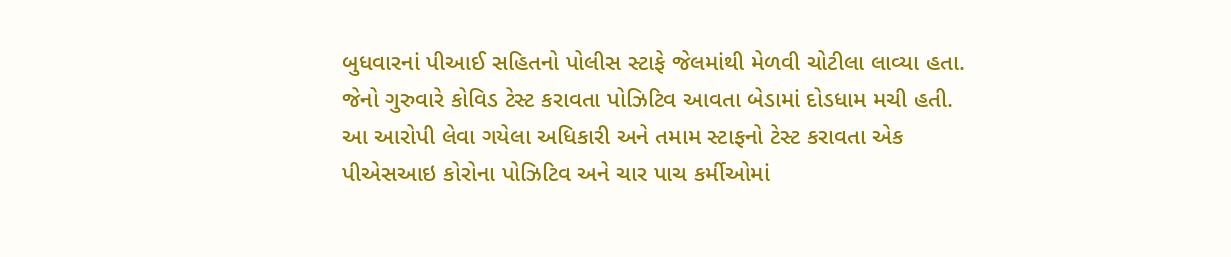બુધવારનાં પીઆઈ સહિતનો પોલીસ સ્ટાફે જેલમાંથી મેળવી ચોટીલા લાવ્યા હતા. જેનો ગુરુવારે કોવિડ ટેસ્ટ કરાવતા પોઝિટિવ આવતા બેડામાં દોડધામ મચી હતી. આ આરોપી લેવા ગયેલા અધિકારી અને તમામ સ્ટાફનો ટેસ્ટ કરાવતા એક પીએસઆઇ કોરોના પોઝિટિવ અને ચાર પાચ કર્મીઓમાં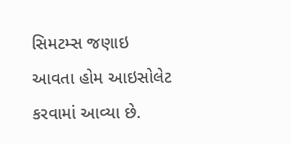સિમટમ્સ જણાઇ આવતા હોમ આઇસોલેટ કરવામાં આવ્યા છે.